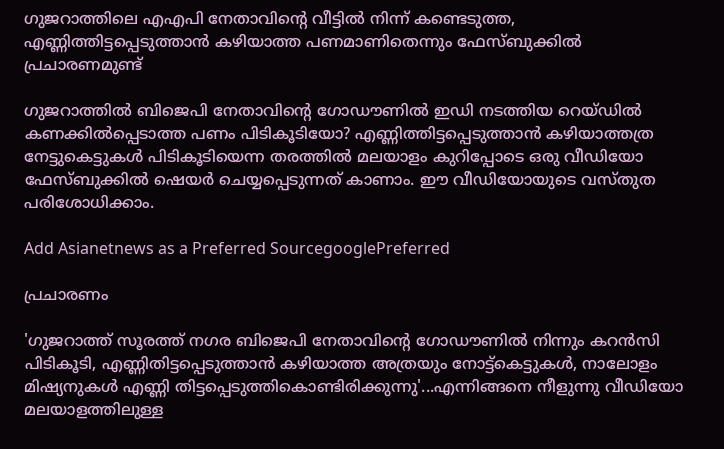ഗുജറാത്തിലെ എഎപി നേതാവിന്‍റെ വീട്ടില്‍ നിന്ന് കണ്ടെടുത്ത, എണ്ണിത്തിട്ടപ്പെടുത്താന്‍ കഴിയാത്ത പണമാണിതെന്നും ഫേസ്ബുക്കില്‍ പ്രചാരണമുണ്ട്

ഗുജറാത്തില്‍ ബിജെപി നേതാവിന്‍റെ ഗോഡൗണില്‍ ഇഡി നടത്തിയ റെയ്‌ഡില്‍ കണക്കില്‍പ്പെടാത്ത പണം പിടികൂടിയോ? എണ്ണിത്തിട്ടപ്പെടുത്താന്‍ കഴിയാത്തത്ര നേട്ടുകെട്ടുകള്‍ പിടികൂടിയെന്ന തരത്തില്‍ മലയാളം കുറിപ്പോടെ ഒരു വീഡിയോ ഫേസ്ബുക്കില്‍ ഷെയര്‍ ചെയ്യപ്പെടുന്നത് കാണാം. ഈ വീഡിയോയുടെ വസ്തുത പരിശോധിക്കാം.

Add Asianetnews as a Preferred SourcegooglePreferred

പ്രചാരണം

'ഗുജറാത്ത് സൂരത്ത് നഗര ബിജെപി നേതാവിന്‍റെ ഗോഡൗണിൽ നിന്നും കറൻസി പിടികൂടി, എണ്ണിതിട്ടപ്പെടുത്താൻ കഴിയാത്ത അത്രയും നോട്ട്കെട്ടുകൾ, നാലോളം മിഷ്യനുകൾ എണ്ണി തിട്ടപ്പെടുത്തികൊണ്ടിരിക്കുന്നു'...എന്നിങ്ങനെ നീളുന്നു വീഡിയോ മലയാളത്തിലുള്ള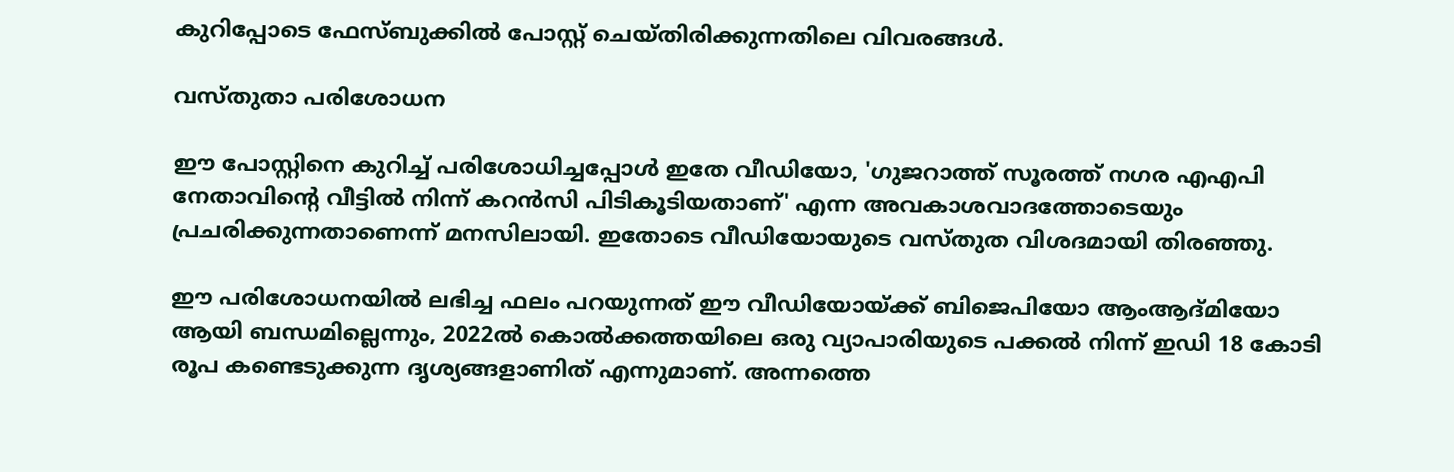കുറിപ്പോടെ ഫേസ്ബുക്കില്‍ പോസ്റ്റ് ചെയ്തിരിക്കുന്നതിലെ വിവരങ്ങള്‍.

വസ്തുതാ പരിശോധന

ഈ പോസ്റ്റിനെ കുറിച്ച് പരിശോധിച്ചപ്പോള്‍ ഇതേ വീഡിയോ, 'ഗുജറാത്ത് സൂരത്ത് നഗര എഎപി നേതാവിന്‍റെ വീട്ടില്‍ നിന്ന് കറന്‍സി പിടികൂടിയതാണ്' എന്ന അവകാശവാദത്തോടെയും പ്രചരിക്കുന്നതാണെന്ന് മനസിലായി. ഇതോടെ വീഡിയോയുടെ വസ്‌തുത വിശദമായി തിരഞ്ഞു.

ഈ പരിശോധനയില്‍ ലഭിച്ച ഫലം പറയുന്നത് ഈ വീഡിയോയ്ക്ക് ബിജെപിയോ ആംആദ്മിയോ ആയി ബന്ധമില്ലെന്നും, 2022ല്‍ കൊല്‍ക്കത്തയിലെ ഒരു വ്യാപാരിയുടെ പക്കല്‍ നിന്ന് ഇഡി 18 കോടി രൂപ കണ്ടെടുക്കുന്ന ദൃശ്യങ്ങളാണിത് എന്നുമാണ്. അന്നത്തെ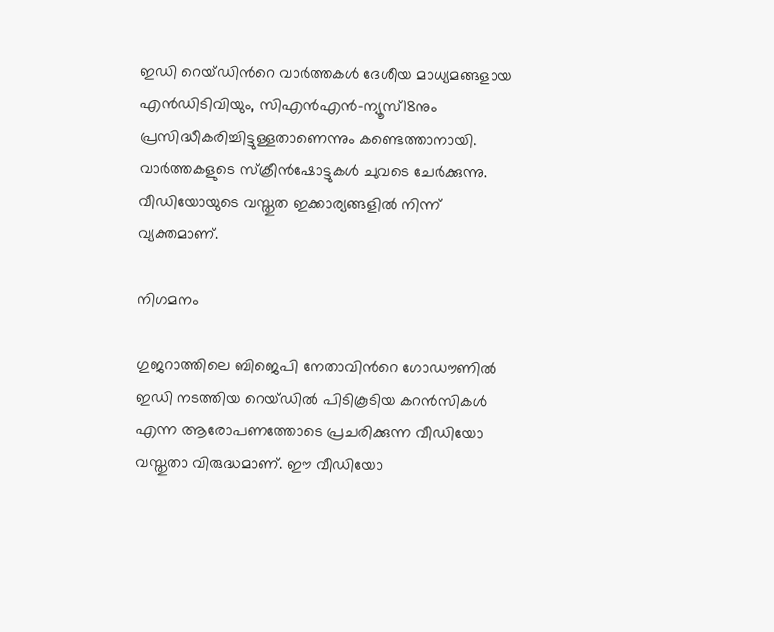ഇഡി റെയ്ഡിന്‍റെ വാര്‍ത്തകള്‍ ദേശീയ മാധ്യമങ്ങളായ എന്‍ഡിടിവിയും, സിഎന്‍എന്‍-ന്യൂസ്18നും പ്രസിദ്ധീകരിച്ചിട്ടുള്ളതാണെന്നും കണ്ടെത്താനായി. വാര്‍ത്തകളുടെ സ്ക്രീന്‍ഷോട്ടുകള്‍ ചുവടെ ചേര്‍ക്കുന്നു. വീഡിയോയുടെ വസ്തുത ഇക്കാര്യങ്ങളില്‍ നിന്ന് വ്യക്തമാണ്.

നിഗമനം

ഗുജറാത്തിലെ ബിജെപി നേതാവിന്‍റെ ഗോഡൗണില്‍ ഇഡി നടത്തിയ റെയ്ഡില്‍ പിടികൂടിയ കറന്‍സികള്‍ എന്ന ആരോപണത്തോടെ പ്രചരിക്കുന്ന വീഡിയോ വസ്തുതാ വിരുദ്ധമാണ്. ഈ വീഡിയോ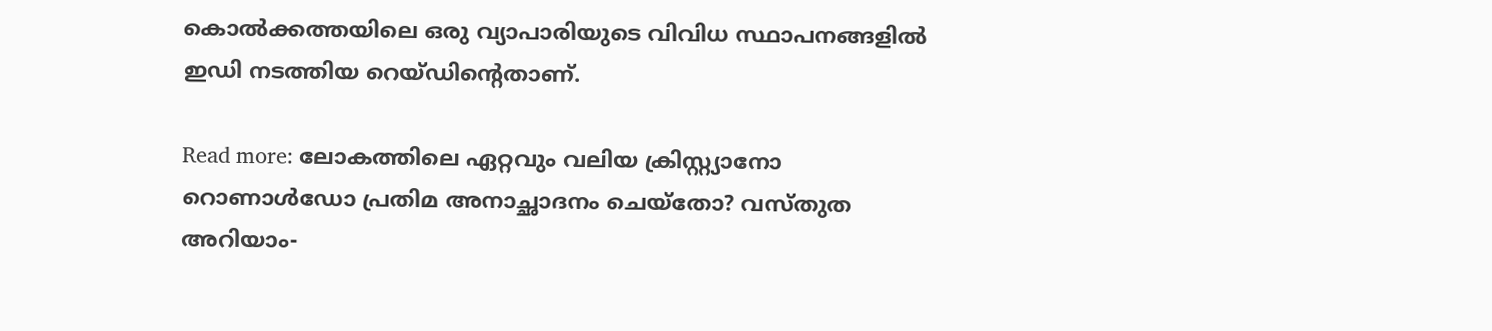കൊല്‍ക്കത്തയിലെ ഒരു വ്യാപാരിയുടെ വിവിധ സ്ഥാപനങ്ങളില്‍ ഇഡി നടത്തിയ റെയ്ഡിന്‍റെതാണ്.

Read more: ലോകത്തിലെ ഏറ്റവും വലിയ ക്രിസ്റ്റ്യാനോ റൊണാള്‍ഡോ പ്രതിമ അനാച്ഛാദനം ചെയ്തോ? വസ്‌തുത അറിയാം-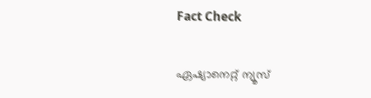Fact Check

ഏഷ്യാനെറ്റ് ന്യൂസ്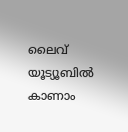ലൈവ് യൂട്യൂബിൽ കാണാം